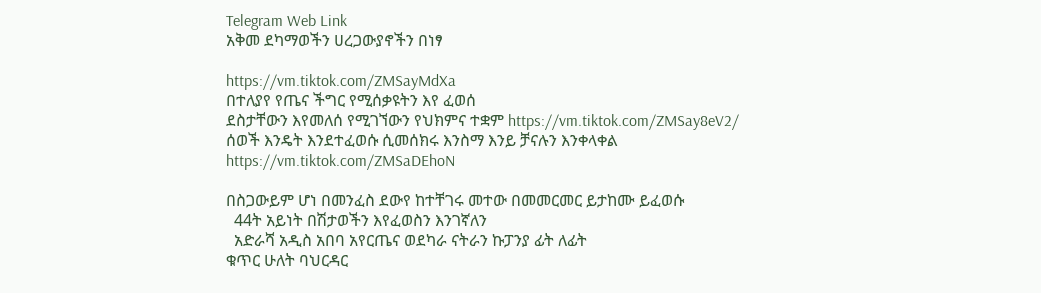Telegram Web Link
አቅመ ደካማወችን ሀረጋውያኖችን በነፃ

https://vm.tiktok.com/ZMSayMdXa
በተለያየ የጤና ችግር የሚሰቃዩትን እየ ፈወሰ
ደስታቸውን እየመለሰ የሚገኘውን የህክምና ተቋም https://vm.tiktok.com/ZMSay8eV2/
ሰወች እንዴት እንደተፈወሱ ሲመሰክሩ እንስማ እንይ ቻናሉን እንቀላቀል
https://vm.tiktok.com/ZMSaDEhoN

በስጋውይም ሆነ በመንፈስ ደውየ ከተቸገሩ መተው በመመርመር ይታከሙ ይፈወሱ
  44ት አይነት በሽታወችን እየፈወስን እንገኛለን
  አድራሻ አዲስ አበባ አየርጤና ወደካራ ናትራን ኩፓንያ ፊት ለፊት
ቁጥር ሁለት ባህርዳር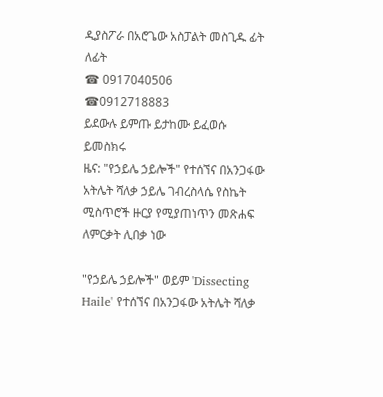ዲያስፖራ በአሮጌው አስፓልት መስጊዱ ፊት ለፊት
☎ 0917040506
☎0912718883
ይደውሉ ይምጡ ይታከሙ ይፈወሱ ይመስክሩ
ዜና: "የኃይሌ ኃይሎች" የተሰኘና በአንጋፋው አትሌት ሻለቃ ኃይሌ ገብረስላሴ የስኬት ሚስጥሮች ዙርያ የሚያጠነጥን መጽሐፍ ለምርቃት ሊበቃ ነው

"የኃይሌ ኃይሎች" ወይም 'Dissecting Haile' የተሰኘና በአንጋፋው አትሌት ሻለቃ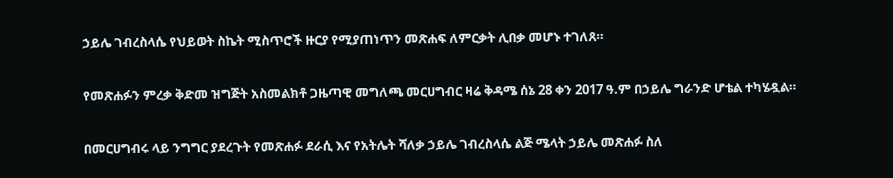ኃይሌ ገብረስላሴ የህይወት ስኬት ሚስጥሮች ዙርያ የሚያጠነጥን መጽሐፍ ለምርቃት ሊበቃ መሆኑ ተገለጸ።

የመጽሐፉን ምረቃ ቅድመ ዝግጅት አስመልክቶ ጋዜጣዊ መግለጫ መርሀግብር ዛሬ ቅዳሜ ሰኔ 28 ቀን 2017 ዓ.ም በኃይሌ ግራንድ ሆቴል ተካሄዷል።

በመርሀግብሩ ላይ ንግግር ያደረጉት የመጽሐፉ ደራሲ እና የአትሌት ሻለቃ ኃይሌ ገብረስላሴ ልጅ ሜላት ኃይሌ መጽሐፉ ስለ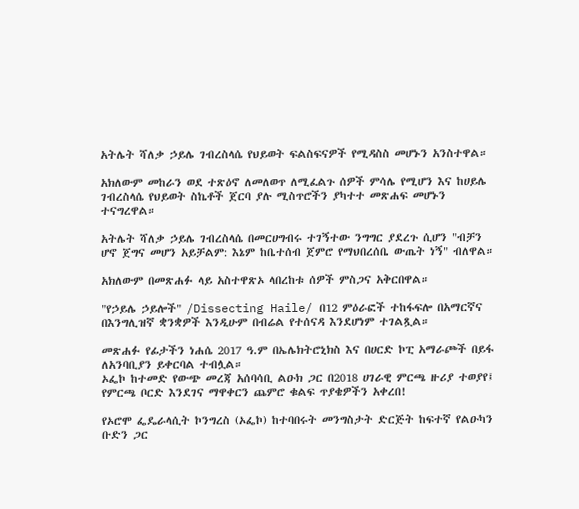አትሌት ሻለቃ ኃይሌ ገብረስላሴ የህይወት ፍልስፍናዎች የሚዳስስ መሆኑን አንስተዋል።

አክለውም መከራን ወደ ተጽዕኖ ለመለወጥ ለሚፈልጉ ሰዎች ምሳሌ የሚሆን እና ከሀይሌ ገብረስላሴ የህይወት ስኬቶች ጀርባ ያሉ ሚስጥሮችን ያካተተ መጽሐፍ መሆኑን ተናግረዋል።

አትሌት ሻለቃ ኃይሌ ገብረስላሴ በመርሀግብሩ ተገኝተው ንግግር ያደረጉ ሲሆን "ብቻን ሆኖ ጀግና መሆን አይቻልም: እኔም ከቤተሰብ ጀምሮ የማህበረሰቤ ውጤት ነኝ" ብለዋል።

አክለውም በመጽሐፉ ላይ አስተዋጽኦ ላበረከቱ ሰዎች ምስጋና አቅርበዋል።

"የኃይሌ ኃይሎች" /Dissecting Haile/ በ12 ምዕራፎች ተከፋፍሎ በአማርኛና በእንግሊዝኛ ቋንቋዎች እንዲሁም በብሬል የተሰናዳ እንደሆነም ተገልጿል።

መጽሐፉ የፊታችን ነሐሴ 2017 ዓ.ም በኤሌክትሮኒክስ እና በሀርድ ኮፒ አማራጮች በይፋ ለአንባቢያን ይቀርባል ተብሏል።
ኦፌኮ ከተመድ የውጭ መረጃ አሰባሳቢ ልዑክ ጋር በ2018 ሀገራዊ ምርጫ ዙሪያ ተወያየ፤ የምርጫ ቦርድ እንደገና ማዋቀርን ጨምሮ ቁልፍ ጥያቄዎችን አቀረበ!

የኦሮሞ ፌዴራላሲት ኮንግረስ (ኦፌኮ) ከተባበሩት መንግስታት ድርጅት ከፍተኛ የልዑካን ቡድን ጋር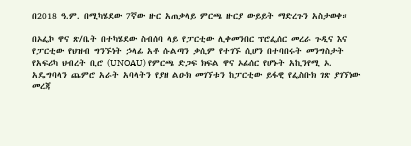በ2018 ዓ.ም. በሚካሄደው 7ኛው ዙር አጠቃላይ ምርጫ ዙርያ ውይይት ማድረጉን አስታወቀ።

በኦፌኮ ዋና ጽ/ቤት በተካሄደው ስብሰባ ላይ የፓርቲው ሊቀመንበር ፕሮፌሰር መረራ ጉዲና እና የፓርቲው የህዝብ ግንኙነት ኃላፊ አቶ ሱልጣን ቃሲም የተገኙ ሲሆን በተባበሩት መንግስታት የአፍሪካ ህብረት ቢሮ (UNOAU) የምርጫ ድጋፍ ክፍል ዋና ኦፊሰር የሆኑት አኪንየሚ ኦ. አዴግባላን ጨምሮ አራት አባላትን የያዘ ልዑክ መገኘቱን ከፓርቲው ይፋዊ የፌስቡክ ገጽ ያገኘነው መረጃ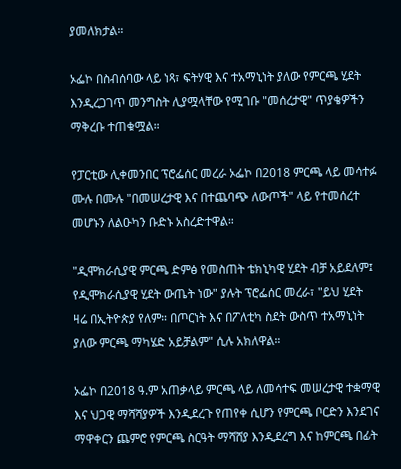ያመለክታል።

ኦፌኮ በስብሰባው ላይ ነጻ፣ ፍትሃዊ እና ተአማኒነት ያለው የምርጫ ሂደት እንዲረጋገጥ መንግስት ሊያሟላቸው የሚገቡ "መሰረታዊ" ጥያቄዎችን ማቅረቡ ተጠቁሟል።

የፓርቲው ሊቀመንበር ፕሮፌሰር መረራ ኦፌኮ በ2018 ምርጫ ላይ መሳተፉ ሙሉ በሙሉ "በመሠረታዊ እና በተጨባጭ ለውጦች" ላይ የተመሰረተ መሆኑን ለልዑካን ቡድኑ አስረድተዋል።

"ዲሞክራሲያዊ ምርጫ ድምፅ የመስጠት ቴክኒካዊ ሂደት ብቻ አይደለም፤ የዲሞክራሲያዊ ሂደት ውጤት ነው" ያሉት ፕሮፌሰር መረራ፣ "ይህ ሂደት ዛሬ በኢትዮጵያ የለም። በጦርነት እና በፖለቲካ ስደት ውስጥ ተአማኒነት ያለው ምርጫ ማካሄድ አይቻልም" ሲሉ አክለዋል።

ኦፌኮ በ2018 ዓ.ም አጠቃላይ ምርጫ ላይ ለመሳተፍ መሠረታዊ ተቋማዊ እና ህጋዊ ማሻሻያዎች እንዲደረጉ የጠየቀ ሲሆን የምርጫ ቦርድን እንደገና ማዋቀርን ጨምሮ የምርጫ ስርዓት ማሻሸያ እንዲደረግ እና ከምርጫ በፊት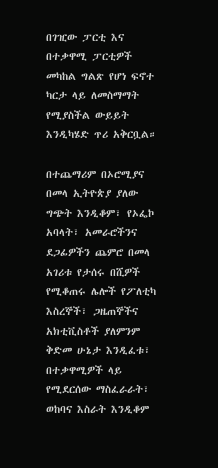በገዢው ፓርቲ እና በተቃዋሚ ፓርቲዎች መካከል ግልጽ የሆነ ፍኖተ ካርታ ላይ ለመስማማት የሚያስችል ውይይት እንዲካሄድ ጥሪ አቅርቧል።

በተጨማሪም በኦሮሚያና በመላ ኢትዮጵያ ያለው ግጭት እንዲቆም፣ የኦፌኮ አባላት፣ አመራሮችንና ደጋፊዎችን ጨምሮ በመላ አገሪቱ የታሰሩ በሺዎች የሚቆጠሩ ሌሎች የፖለቲካ እስረኞች፣ ጋዜጠኞችና አክቲቪስቶች ያለምንም ቅድመ ሁኔታ እንዲፈቱ፣ በተቃዋሚዎች ላይ የሚደርሰው ማስፈራራት፣ ወከባና እስራት እንዲቆም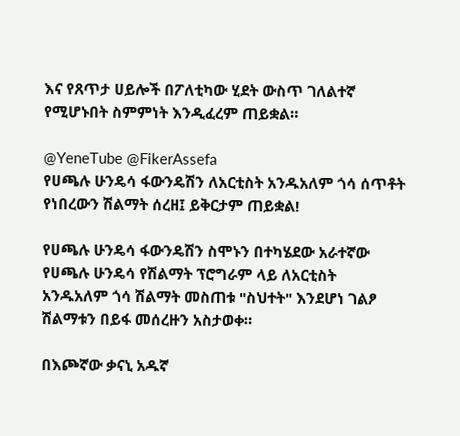እና የጸጥታ ሀይሎች በፖለቲካው ሂደት ውስጥ ገለልተኛ የሚሆኑበት ስምምነት እንዲፈረም ጠይቋል።

@YeneTube @FikerAssefa
የሀጫሉ ሁንዴሳ ፋውንዴሽን ለአርቲስት አንዱአለም ጎሳ ሰጥቶት የነበረውን ሽልማት ሰረዘ፤ ይቅርታም ጠይቋል!

የሀጫሉ ሁንዴሳ ፋውንዴሽን ስሞኑን በተካሄደው አራተኛው የሀጫሉ ሁንዴሳ የሽልማት ፕሮግራም ላይ ለአርቲስት አንዱአለም ጎሳ ሽልማት መስጠቱ "ስህተት" እንደሆነ ገልፆ ሽልማቱን በይፋ መሰረዙን አስታወቀ።

በእጮኛው ቃናኒ አዱኛ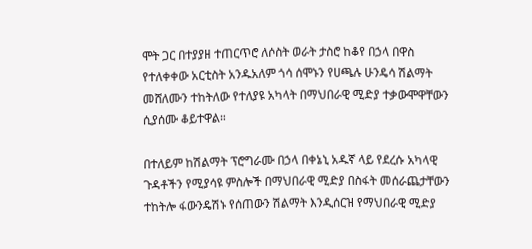ሞት ጋር በተያያዘ ተጠርጥሮ ለሶስት ወራት ታስሮ ከቆየ በኃላ በዋስ የተለቀቀው አርቲስት አንዱአለም ጎሳ ሰሞኑን የሀጫሉ ሁንዴሳ ሽልማት መሸለሙን ተከትለው የተለያዩ አካላት በማህበራዊ ሚድያ ተቃውሞዋቸውን ሲያሰሙ ቆይተዋል።

በተለይም ከሽልማት ፕሮግራሙ በኃላ በቀኔኒ አዱኛ ላይ የደረሱ አካላዊ ጉዳቶችን የሚያሳዩ ምስሎች በማህበራዊ ሚድያ በስፋት መሰራጨታቸውን ተከትሎ ፋውንዴሽኑ የሰጠውን ሽልማት እንዲሰርዝ የማህበራዊ ሚድያ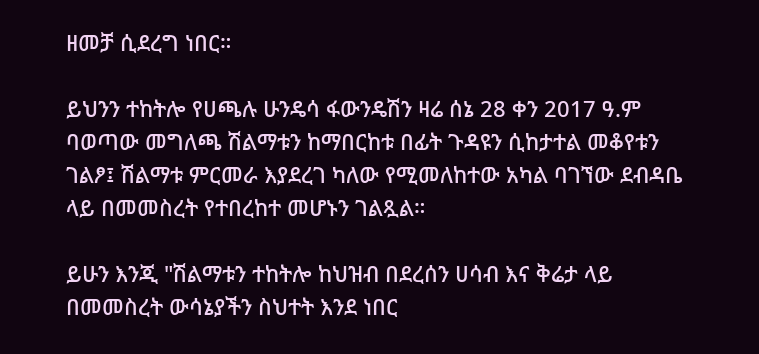ዘመቻ ሲደረግ ነበር።

ይህንን ተከትሎ የሀጫሉ ሁንዴሳ ፋውንዴሽን ዛሬ ሰኔ 28 ቀን 2017 ዓ.ም ባወጣው መግለጫ ሽልማቱን ከማበርከቱ በፊት ጉዳዩን ሲከታተል መቆየቱን ገልፆ፤ ሽልማቱ ምርመራ እያደረገ ካለው የሚመለከተው አካል ባገኘው ደብዳቤ ላይ በመመስረት የተበረከተ መሆኑን ገልጿል።

ይሁን እንጂ "ሽልማቱን ተከትሎ ከህዝብ በደረሰን ሀሳብ እና ቅሬታ ላይ በመመስረት ውሳኔያችን ስህተት እንደ ነበር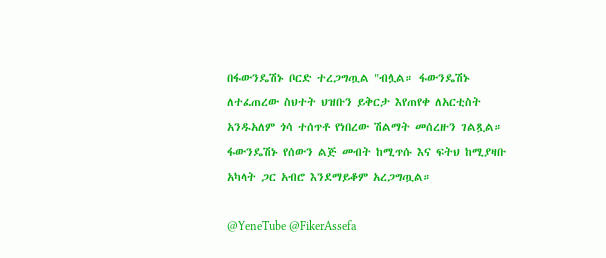በፋውንዴሽኑ ቦርድ ተረጋግጧል "ብሏል። ፋውንዴሽኑ ለተፈጠረው ስህተት ህዝቡን ይቅርታ እየጠየቀ ለአርቲስት አንዱአለም ጎሳ ተሰጥቶ የነበረው ሽልማት መሰረዙን ገልጿል። ፋውንዴሽኑ የሰውን ልጅ መብት ከሚጥሱ እና ፍትህ ከሚያዛቡ አካላት ጋር አብሮ እንደማይቆም አረጋግጧል።

@YeneTube @FikerAssefa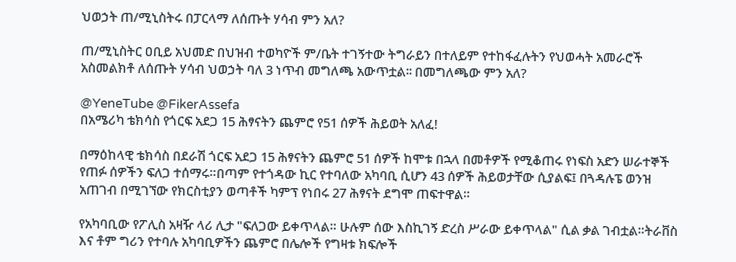ህወኃት ጠ/ሚኒስትሩ በፓርላማ ለሰጡት ሃሳብ ምን አለ?

ጠ/ሚኒስትር ዐቢይ አህመድ በህዝብ ተወካዮች ም/ቤት ተገኝተው ትግራይን በተለይም የተከፋፈሉትን የህወሓት አመራሮች አስመልክቶ ለሰጡት ሃሳብ ህወኃት ባለ 3 ነጥብ መግለጫ አውጥቷል፡፡ በመግለጫው ምን አለ?

@YeneTube @FikerAssefa
በአሜሪካ ቴክሳስ የጎርፍ አደጋ 15 ሕፃናትን ጨምሮ የ51 ሰዎች ሕይወት አለፈ!

በማዕከላዊ ቴክሳስ በደራሽ ጎርፍ አደጋ 15 ሕፃናትን ጨምሮ 51 ሰዎች ከሞቱ በኋላ በመቶዎች የሚቆጠሩ የነፍስ አድን ሠራተኞች የጠፉ ሰዎችን ፍለጋ ተሰማሩ።በጣም የተጎዳው ኪር የተባለው አካባቢ ሲሆን 43 ሰዎች ሕይወታቸው ሲያልፍ፤ በጓዳሉፔ ወንዝ አጠገብ በሚገኘው የክርስቲያን ወጣቶች ካምፕ የነበሩ 27 ሕፃናት ደግሞ ጠፍተዋል።

የአካባቢው የፖሊስ አዛዥ ላሪ ሊታ "ፍለጋው ይቀጥላል። ሁሉም ሰው እስኪገኝ ድረስ ሥራው ይቀጥላል" ሲል ቃል ገብቷል።ትራቨስ እና ቶም ግሪን የተባሉ አካባቢዎችን ጨምሮ በሌሎች የግዛቱ ክፍሎች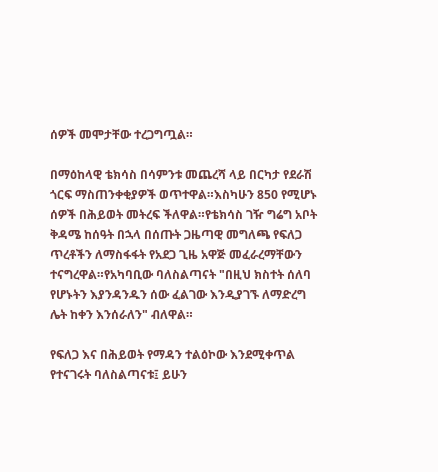ሰዎች መሞታቸው ተረጋግጧል።

በማዕከላዊ ቴክሳስ በሳምንቱ መጨረሻ ላይ በርካታ የደራሽ ጎርፍ ማስጠንቀቂያዎች ወጥተዋል።እስካሁን 850 የሚሆኑ ሰዎች በሕይወት መትረፍ ችለዋል።የቴክሳስ ገዥ ግሬግ አቦት ቅዳሜ ከሰዓት በኋላ በሰጡት ጋዜጣዊ መግለጫ የፍለጋ ጥረቶችን ለማስፋፋት የአደጋ ጊዜ አዋጅ መፈራረማቸውን ተናግረዋል።የአካባቢው ባለስልጣናት "በዚህ ክስተት ሰለባ የሆኑትን እያንዳንዱን ሰው ፈልገው እንዲያገኙ ለማድረግ ሌት ከቀን እንሰራለን" ብለዋል።

የፍለጋ እና በሕይወት የማዳን ተልዕኮው እንደሚቀጥል የተናገሩት ባለስልጣናቱ፤ ይሁን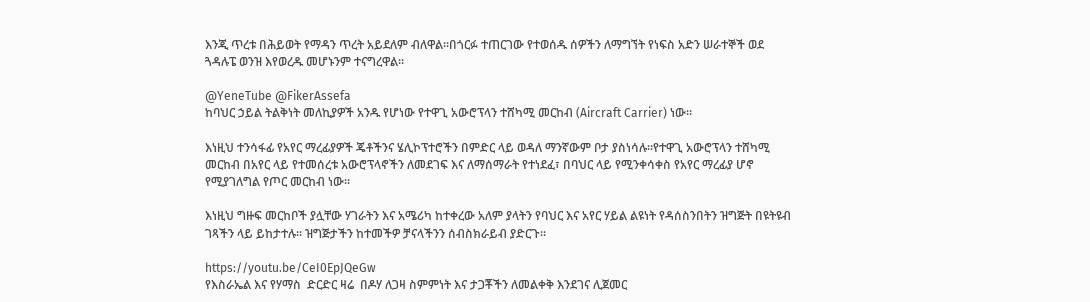እንጂ ጥረቱ በሕይወት የማዳን ጥረት አይደለም ብለዋል።በጎርፉ ተጠርገው የተወሰዱ ሰዎችን ለማግኘት የነፍስ አድን ሠራተኞች ወደ ጓዳሉፔ ወንዝ እየወረዱ መሆኑንም ተናግረዋል።

@YeneTube @FikerAssefa
ከባህር ኃይል ትልቅነት መለኪያዎች አንዱ የሆነው የተዋጊ አውሮፕላን ተሸካሚ መርከብ (Aircraft Carrier) ነው።

እነዚህ ተንሳፋፊ የአየር ማረፊያዎች ጄቶችንና ሄሊኮፕተሮችን በምድር ላይ ወዳለ ማንኛውም ቦታ ያስነሳሉ።የተዋጊ አውሮፕላን ተሸካሚ መርከብ በአየር ላይ የተመሰረቱ አውሮፕላኖችን ለመደገፍ እና ለማሰማራት የተነደፈ፣ በባህር ላይ የሚንቀሳቀስ የአየር ማረፊያ ሆኖ የሚያገለግል የጦር መርከብ ነው።

እነዚህ ግዙፍ መርከቦች ያሏቸው ሃገራትን እና አሜሪካ ከተቀረው አለም ያላትን የባህር እና አየር ሃይል ልዩነት የዳሰስንበትን ዝግጅት በዩትዩብ ገጻችን ላይ ይከታተሉ። ዝግጅታችን ከተመችዎ ቻናላችንን ሰብስክራይብ ያድርጉ።

https://youtu.be/CeI0EpJQeGw
የእስራኤል እና የሃማስ  ድርድር ዛሬ  በዶሃ ለጋዛ ስምምነት እና ታጋቾችን ለመልቀቅ እንደገና ሊጀመር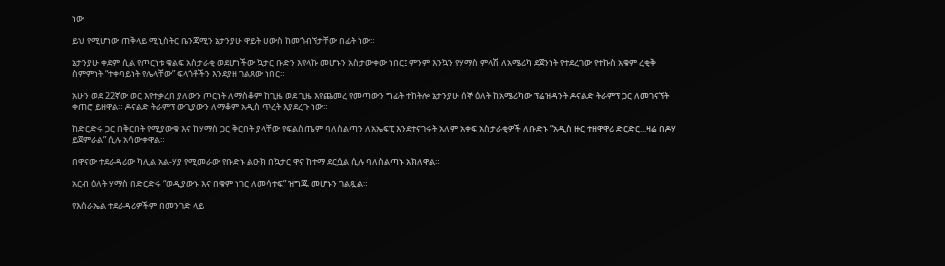ነው

ይህ የሚሆነው ጠቅላይ ሚኒስትር ቤንጃሚን ኔታንያሁ ዋይት ሀውስ ከመጎብኘታቸው በፊት ነው።

ኔታንያሁ ቀደም ሲል የጦርነቱ ቁልፍ አስታራቂ ወደሆነችው ኳታር ቡድን እየላኩ መሆኑን አስታውቀው ነበር፤ ምንም እንኳን የሃማስ ምላሽ ለአሜሪካ ደጀንነት የተደረገው የተኩስ አቁም ረቂቅ ስምምነት “ተቀባይነት የሌላቸው” ፍላጎቶችን እንደያዘ ገልጸው ነበር።

አሁን ወደ 22ኛው ወር እየተቃረበ ያለውን ጦርነት ለማስቆም ከጊዜ ወደ ጊዜ እየጨመረ የመጣውን ግፊት ተከትሎ ኔታንያሁ ሰኞ ዕለት ከአሜሪካው ፕሬዝዳንት ዶናልድ ትራምፕ ጋር ለመገናኘት ቀጠሮ ይዘዋል። ዶናልድ ትራምፕ ውጊያውን ለማቆም አዲስ ጥረት እያደረጉ ነው።

ከድርድሩ ጋር በቅርበት የሚያውቁ እና ከሃማስ ጋር ቅርበት ያላቸው የፍልስጤም ባለስልጣን ለአኤፍፒ እንደተናገሩት አለም አቀፍ አስታራቂዎች ለቡድኑ “አዲስ ዙር ተዘዋዋሪ ድርድር...ዛሬ በዶሃ ይጀምራል” ሲሉ አሳውቀዋል።

በዋናው ተደራዳሪው ካሊል አል-ሃያ የሚመራው የቡድኑ ልዑክ በኳታር ዋና ከተማ ደርሷል ሲሉ ባለስልጣኑ አክለዋል።

አርብ ዕለት ሃማስ በድርድሩ “ወዲያውኑ እና በቁም ነገር ለመሳተፍ” ዝግጁ መሆኑን ገልጿል።

የእስራኤል ተደራዳሪዎችም በመንገድ ላይ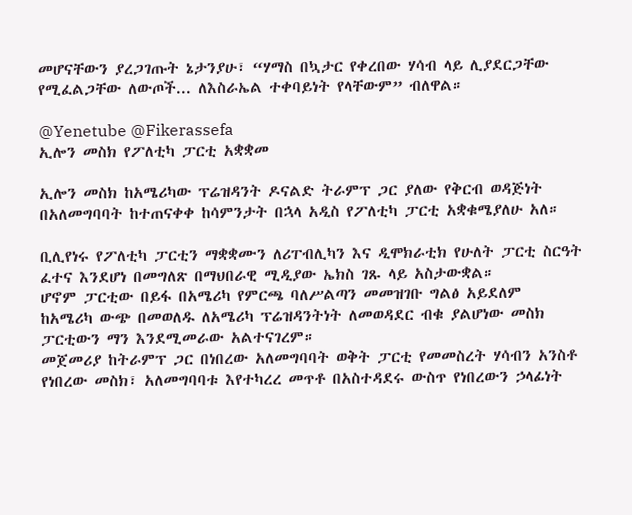መሆናቸውን ያረጋገጡት ኔታንያሁ፣ “ሃማስ በኳታር የቀረበው ሃሳብ ላይ ሊያደርጋቸው የሚፈልጋቸው ለውጦች... ለእስራኤል ተቀባይነት የላቸውም” ብለዋል።

@Yenetube @Fikerassefa
ኢሎን መስክ የፖለቲካ ፓርቲ አቋቋመ

ኢሎን መስክ ከአሜሪካው ፕሬዝዳንት ዶናልድ ትራምፕ ጋር ያለው የቅርብ ወዳጅነት በአለመግባባት ከተጠናቀቀ ከሳምንታት በኋላ አዲስ የፖለቲካ ፓርቲ አቋቁሜያለሁ አለ።

ቢሊየነሩ የፖለቲካ ፓርቲን ማቋቋሙን ለሪፐብሊካን እና ዲሞክራቲክ የሁለት ፓርቲ ስርዓት ፈተና እንደሆነ በመግለጽ በማህበራዊ ሚዲያው ኤክስ ገጹ ላይ አስታውቋል።
ሆኖም ፓርቲው በይፋ በአሜሪካ የምርጫ ባለሥልጣን መመዝገቡ ግልፅ አይደለም
ከአሜሪካ ውጭ በመወለዱ ለአሜሪካ ፕሬዝዳንትነት ለመወዳደር ብቁ ያልሆነው መስክ ፓርቲውን ማን እንደሚመራው አልተናገረም።
መጀመሪያ ከትራምፕ ጋር በነበረው አለመግባባት ወቅት ፓርቲ የመመስረት ሃሳብን አንስቶ የነበረው መስክ፣ አለመግባባቱ እየተካረረ መጥቶ በአስተዳደሩ ውስጥ የነበረውን ኃላፊነት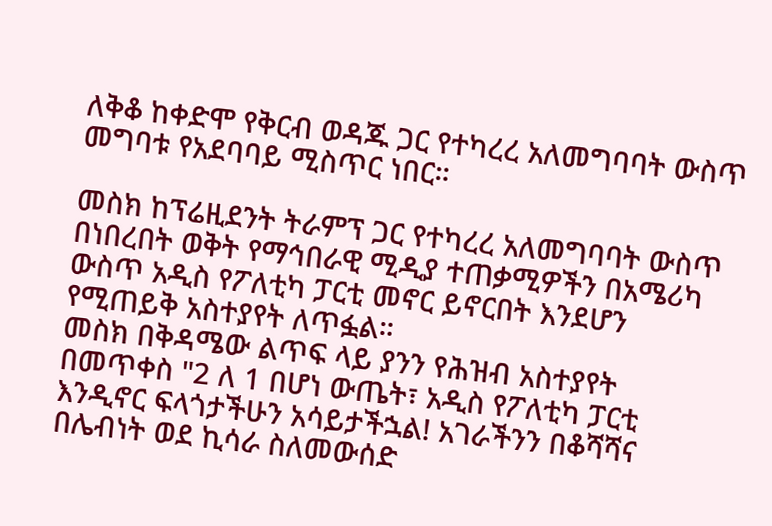ለቅቆ ከቀድሞ የቅርብ ወዳጁ ጋር የተካረረ አለመግባባት ውስጥ መግባቱ የአደባባይ ሚስጥር ነበር።

መስክ ከፕሬዚደንት ትራምፕ ጋር የተካረረ አለመግባባት ውስጥ በነበረበት ወቅት የማኅበራዊ ሚዲያ ተጠቃሚዎችን በአሜሪካ ውስጥ አዲስ የፖለቲካ ፓርቲ መኖር ይኖርበት እንደሆን የሚጠይቅ አስተያየት ለጥፏል።
መስክ በቅዳሜው ልጥፍ ላይ ያንን የሕዝብ አስተያየት በመጥቀስ "2 ለ 1 በሆነ ውጤት፣ አዲስ የፖለቲካ ፓርቲ እንዲኖር ፍላጎታችሁን አሳይታችኋል! አገራችንን በቆሻሻና በሌብነት ወደ ኪሳራ ስለመውሰድ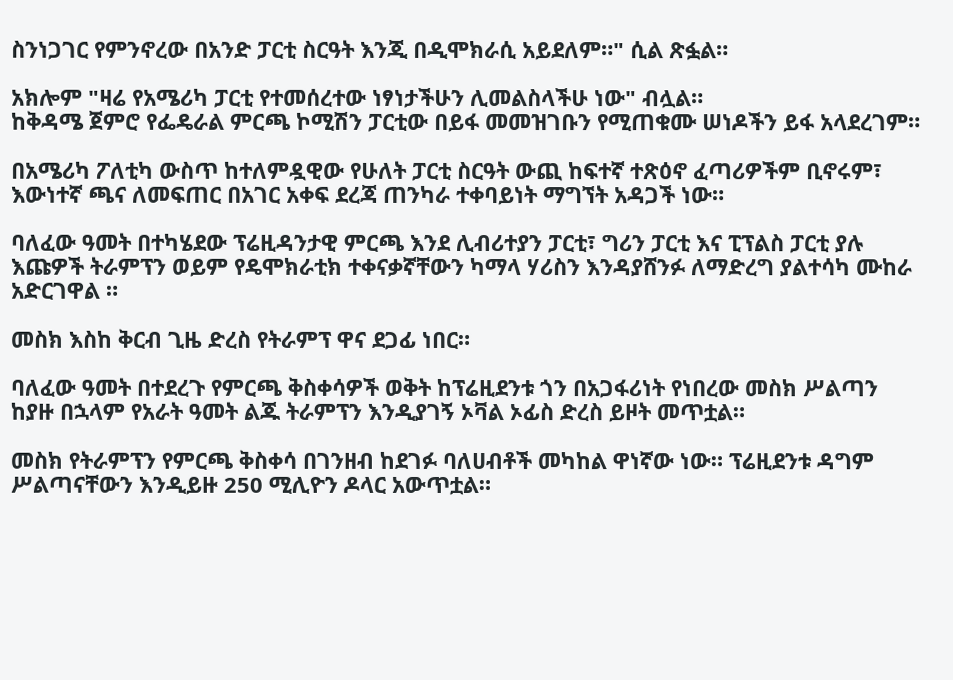ስንነጋገር የምንኖረው በአንድ ፓርቲ ስርዓት እንጂ በዲሞክራሲ አይደለም።" ሲል ጽፏል።

አክሎም "ዛሬ የአሜሪካ ፓርቲ የተመሰረተው ነፃነታችሁን ሊመልስላችሁ ነው" ብሏል።
ከቅዳሜ ጀምሮ የፌዴራል ምርጫ ኮሚሽን ፓርቲው በይፋ መመዝገቡን የሚጠቁሙ ሠነዶችን ይፋ አላደረገም።

በአሜሪካ ፖለቲካ ውስጥ ከተለምዷዊው የሁለት ፓርቲ ስርዓት ውጪ ከፍተኛ ተጽዕኖ ፈጣሪዎችም ቢኖሩም፣ እውነተኛ ጫና ለመፍጠር በአገር አቀፍ ደረጃ ጠንካራ ተቀባይነት ማግኘት አዳጋች ነው።

ባለፈው ዓመት በተካሄደው ፕሬዚዳንታዊ ምርጫ እንደ ሊብሪተያን ፓርቲ፣ ግሪን ፓርቲ እና ፒፕልስ ፓርቲ ያሉ እጩዎች ትራምፕን ወይም የዴሞክራቲክ ተቀናቃኛቸውን ካማላ ሃሪስን እንዳያሸንፉ ለማድረግ ያልተሳካ ሙከራ አድርገዋል ።

መስክ እስከ ቅርብ ጊዜ ድረስ የትራምፕ ዋና ደጋፊ ነበር።

ባለፈው ዓመት በተደረጉ የምርጫ ቅስቀሳዎች ወቅት ከፕሬዚደንቱ ጎን በአጋፋሪነት የነበረው መስክ ሥልጣን ከያዙ በኋላም የአራት ዓመት ልጁ ትራምፕን እንዲያገኝ ኦቫል ኦፊስ ድረስ ይዞት መጥቷል።

መስክ የትራምፕን የምርጫ ቅስቀሳ በገንዘብ ከደገፉ ባለሀብቶች መካከል ዋነኛው ነው። ፕሬዚደንቱ ዳግም ሥልጣናቸውን እንዲይዙ 250 ሚሊዮን ዶላር አውጥቷል።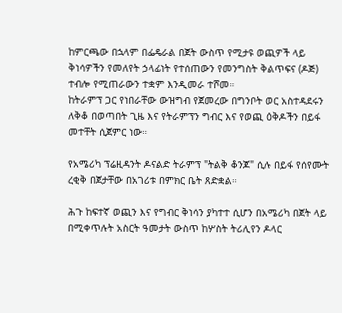ከምርጫው በኋላም በፌዴራል በጀት ውስጥ የሚታዩ ወጪዎች ላይ ቅነሳዎችን የመለየት ኃላፊነት የተሰጠውን የመንግስት ቅልጥፍና (ዶጅ) ተብሎ የሚጠራውን ተቋም እንዲመራ ተሾመ።
ከትራምፕ ጋር የነበራቸው ውዝግብ የጀመረው በግንቦት ወር አስተዳደሩን ለቅቆ በወጣበት ጊዜ እና የትራምፕን ግብር እና የወጪ ዕቅዶችን በይፋ መተቸት ሲጀምር ነው።

የአሜሪካ ፕሬዚዳንት ዶናልድ ትራምፕ "ትልቅ ቆንጆ" ሲሉ በይፋ የሰየሙት ረቂቅ በጀታቸው በአገሪቱ በምክር ቤት ጸድቋል።

ሕጉ ከፍተኛ ወጪን እና የግብር ቅነሳን ያካተተ ሲሆን በአሜሪካ በጀት ላይ በሚቀጥሉት አስርት ዓመታት ውስጥ ከሦስት ትሪሊየን ዶላር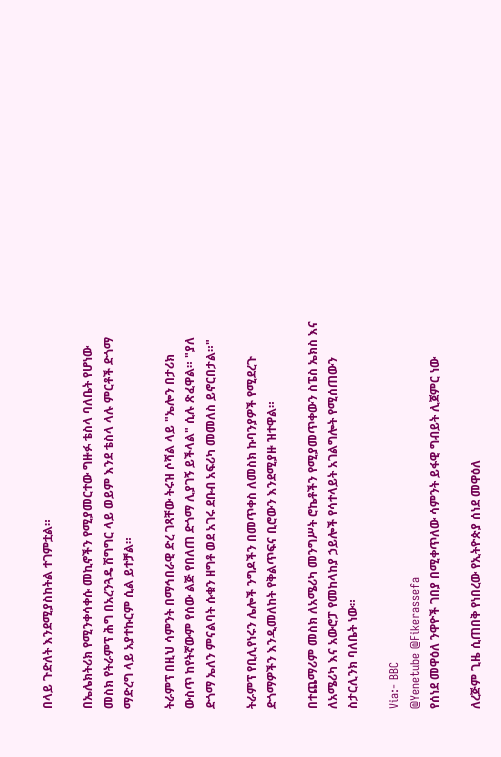በላይ ጉድለት እንደሚያስከትል ተገምቷል።

በኤሌክትሪክ የሚንቀሳቀሱ መኪኖችን የሚያመርተው ግዙፉ ቴስላ ባለቤት የሆነው መስክ የትራምፕ ሕግ በአረንጓዴ ሽግግር ላይ ወይም እንደ ቴስላ ላሉ ምርቶች ድጎማ ማድረግ ላይ አያተኩርም ሲል ይተቻል።

ትራምፕ በዚህ ሳምንት በማኅበራዊ ድረ ገጻቸው ትሩዝ ሶሻል ላይ "ኤሎን በታሪክ ውስጥ ከየትኛውም የሰው ልጅ የበለጠ ድጎማ ሊያገኝ ይችላል" ሲሉ ጽፈዋል። "ያለ ድጎማ ኤለን ምናልባት ሱቁን ዘግቶ ወደ አገሩ ደቡብ አፍሪካ መመለስ ይኖርበታል።"

ትራምፕ የቢሊየነሩን ሌሎች ንግዶችን በመጥቀስ ለመስክ ኩባንያዎች የሚደረጉ ድጎማዎችን እንዲመለከት የቅልጥፍና ቢሮውን እንደሚያዙ ዝተዋል።

በተጨማሪም መስክ ለአሜሪካ መንግሥት ሮኬቶችን የሚያመጥቀውን ስፔስ ኤክስ እና ለአሜሪካ እና አውሮፓ የመከላከያ ኃይሎች የሳተላይት አገልግሎት የሚሰጠውን ስታርሊንክ ባለቤት ነው።

Via:- BBC
@Yenetube @Fikerassefa
የሰነደ መዋዕለ ንዋዮች ገበያ በሚቀጥለው ሳምንት ይፋዊ ግብይት ሊጀምር ነው

ለረጅም ጊዜ ሲጠበቅ የነበረው የኢትዮጵያ ሰነደ መዋዕለ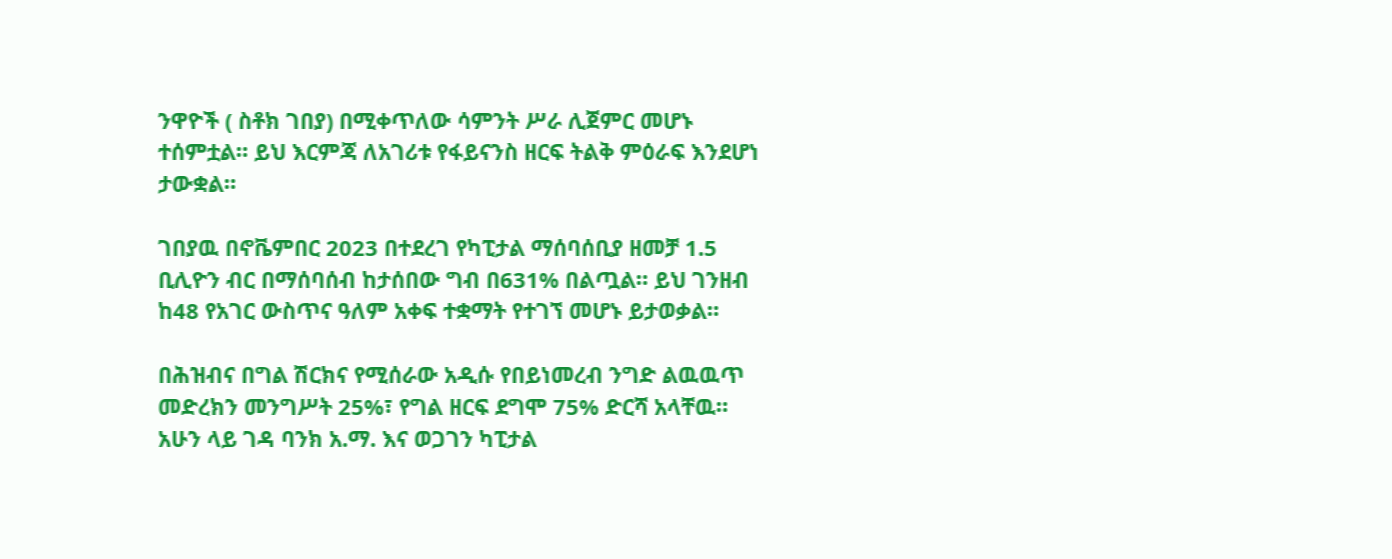ንዋዮች ( ስቶክ ገበያ) በሚቀጥለው ሳምንት ሥራ ሊጀምር መሆኑ ተሰምቷል። ይህ እርምጃ ለአገሪቱ የፋይናንስ ዘርፍ ትልቅ ምዕራፍ እንደሆነ ታውቋል።

ገበያዉ በኖቬምበር 2023 በተደረገ የካፒታል ማሰባሰቢያ ዘመቻ 1.5 ቢሊዮን ብር በማሰባሰብ ከታሰበው ግብ በ631% በልጧል። ይህ ገንዘብ ከ48 የአገር ውስጥና ዓለም አቀፍ ተቋማት የተገኘ መሆኑ ይታወቃል።

በሕዝብና በግል ሽርክና የሚሰራው አዲሱ የበይነመረብ ንግድ ልዉዉጥ መድረክን መንግሥት 25%፣ የግል ዘርፍ ደግሞ 75% ድርሻ አላቸዉ። አሁን ላይ ገዳ ባንክ አ.ማ. እና ወጋገን ካፒታል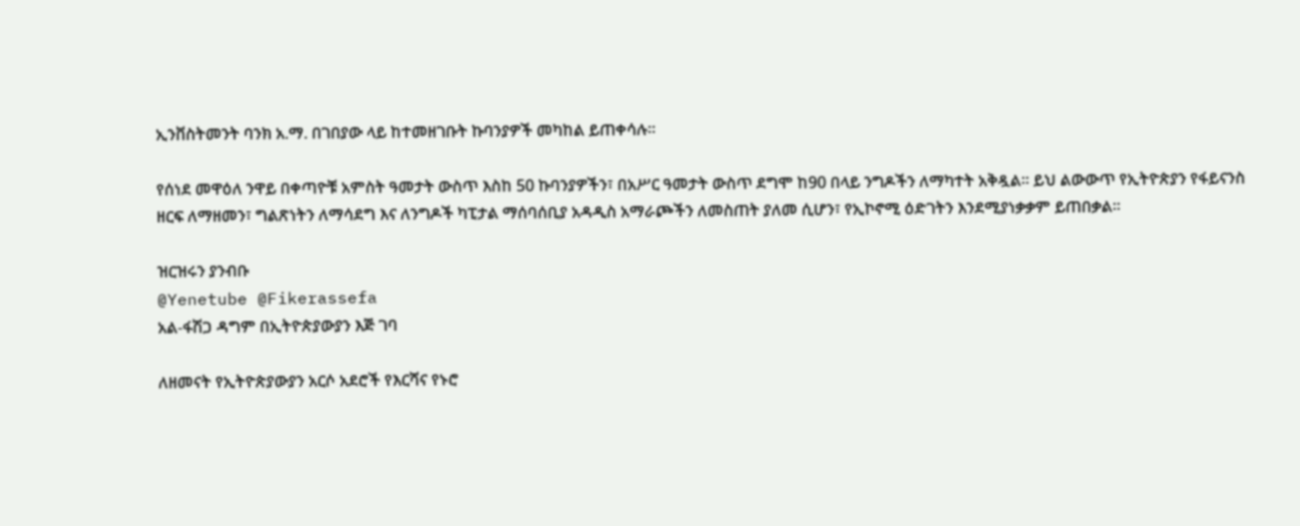ኢንቨስትመንት ባንክ አ.ማ. በገበያው ላይ ከተመዘገቡት ኩባንያዎች መካከል ይጠቀሳሉ።

የሰነደ መዋዕለ ንዋይ በቀጣዮቹ አምስት ዓመታት ውስጥ እስከ 50 ኩባንያዎችን፣ በአሥር ዓመታት ውስጥ ደግሞ ከ90 በላይ ንግዶችን ለማካተት አቅዷል። ይህ ልውውጥ የኢትዮጵያን የፋይናንስ ዘርፍ ለማዘመን፣ ግልጽነትን ለማሳደግ እና ለንግዶች ካፒታል ማሰባሰቢያ አዳዲስ አማራጮችን ለመስጠት ያለመ ሲሆን፣ የኢኮኖሚ ዕድገትን እንደሚያነቃቃም ይጠበቃል።

ዝርዝሩን ያንብቡ
@Yenetube @Fikerassefa
አል-ፋሽጋ ዳግም በኢትዮጵያውያን እጅ ገባ

ለዘመናት የኢትዮጵያውያን አርሶ አደሮች የእርሻና የኑሮ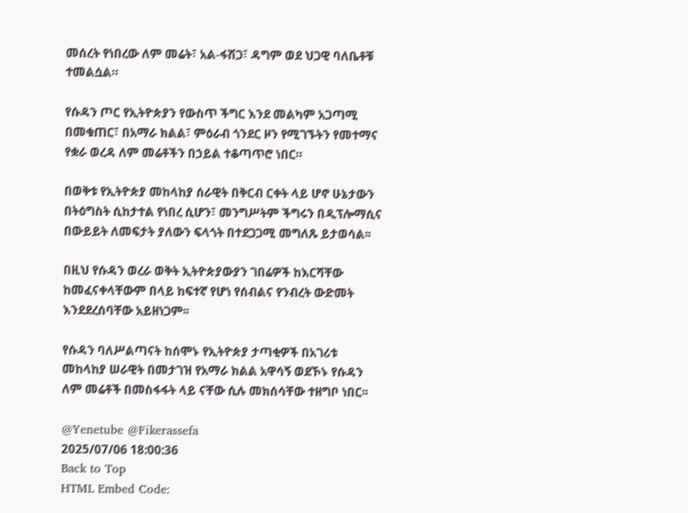መሰረት የነበረው ለም መሬት፣ አል-ፋሽጋ፣ ዳግም ወደ ህጋዊ ባለቤቶቹ ተመልሷል።

የሱዳን ጦር የኢትዮጵያን የውስጥ ችግር እንደ መልካም አጋጣሚ በመቁጠር፣ በአማራ ክልል፣ ምዕራብ ጎንደር ዞን የሚገኙትን የመተማና የቋራ ወረዳ ለም መሬቶችን በኃይል ተቆጣጥሮ ነበር።

በወቅቱ የኢትዮጵያ መከላከያ ሰራዊት በቅርብ ርቀት ላይ ሆኖ ሁኔታውን በትዕግስት ሲከታተል የነበረ ሲሆን፣ መንግሥትም ችግሩን በዲፕሎማሲና በውይይት ለመፍታት ያለውን ፍላጎት በተደጋጋሚ መግለጹ ይታወሳል፡፡

በዚህ የሱዳን ወረራ ወቅት ኢትዮጵያውያን ገበሬዎች ከእርሻቸው ከመፈናቀላቸውም በላይ ከፍተኛ የሆነ የሰብልና የንብረት ውድመት እንደደረሰባቸው አይዘነጋም፡፡

የሱዳን ባለሥልጣናት ከሰሞኑ የኢትዮጵያ ታጣቂዎች በአገሪቱ መከላከያ ሠራዊት በመታገዝ የአማራ ክልል አዋሳኝ ወደኾኑ የሱዳን ለም መሬቶች በመስፋፋት ላይ ናቸው ሲሉ መክሰሳቸው ተዘግቦ ነበር፡፡

@Yenetube @Fikerassefa
2025/07/06 18:00:36
Back to Top
HTML Embed Code: